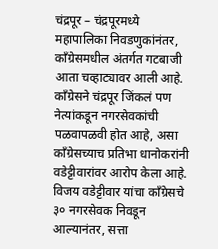चंद्रपूर – चंद्रपूरमध्ये महापालिका निवडणुकांनंतर, काँग्रेसमधील अंतर्गत गटबाजी आता चव्हाट्यावर आली आहे. काँग्रेसने चंद्रपूर जिंकलं पण नेत्यांकडून नगरसेवकांची पळवापळवी होत आहे, असा काँग्रेसच्याच प्रतिभा धानोकरांनी वडेट्टीवारांवर आरोप केला आहे. विजय वडेट्टीवार यांचा काँग्रेसचे ३० नगरसेवक निवडून आल्यानंतर, सत्ता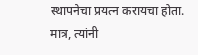स्थापनेचा प्रयत्न करायचा होता. मात्र, त्यांनी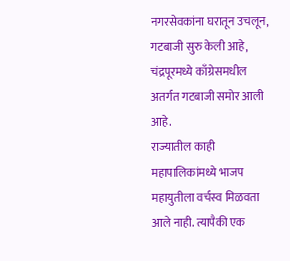नगरसेवकांना घरातून उचलून, गटबाजी सुरु केली आहे, चंद्रपूरमध्ये काँग्रेसमधील अतर्गत गटबाजी समोर आली आहे.
राज्यातील काही महापालिकांमध्ये भाजप महायुतीला वर्चस्व मिळवता आले नाही. त्यापैकी एक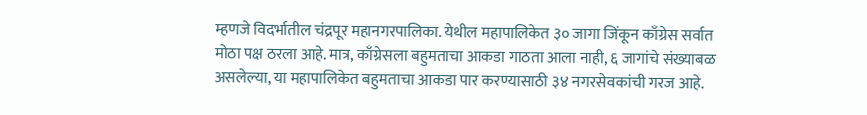म्हणजे विदर्भातील चंद्रपूर महानगरपालिका. येथील महापालिकेत ३० जागा जिंकून काँग्रेस सर्वात मोठा पक्ष ठरला आहे. मात्र, काँग्रेसला बहुमताचा आकडा गाठता आला नाही, ६ जागांचे संख्याबळ असलेल्या, या महापालिकेत बहुमताचा आकडा पार करण्यासाठी ३४ नगरसेवकांची गरज आहे.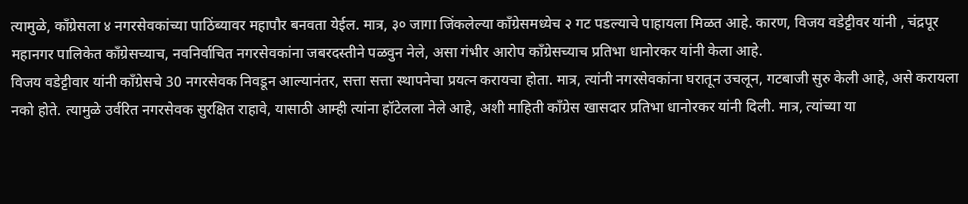त्यामुळे, काँग्रेसला ४ नगरसेवकांच्या पाठिंब्यावर महापौर बनवता येईल. मात्र, ३० जागा जिंकलेल्या काँग्रेसमध्येच २ गट पडल्याचे पाहायला मिळत आहे. कारण, विजय वडेट्टीवर यांनी , चंद्रपूर महानगर पालिकेत काँग्रेसच्याच, नवनिर्वाचित नगरसेवकांना जबरदस्तीने पळवुन नेले, असा गंभीर आरोप काँग्रेसच्याच प्रतिभा धानोरकर यांनी केला आहे.
विजय वडेट्टीवार यांनी काँग्रेसचे 30 नगरसेवक निवडून आल्यानंतर, सत्ता सत्ता स्थापनेचा प्रयत्न करायचा होता. मात्र, त्यांनी नगरसेवकांना घरातून उचलून, गटबाजी सुरु केली आहे, असे करायला नको होते. त्यामुळे उर्वरित नगरसेवक सुरक्षित राहावे, यासाठी आम्ही त्यांना हॉटेलला नेले आहे, अशी माहिती काँग्रेस खासदार प्रतिभा धानोरकर यांनी दिली. मात्र, त्यांच्या या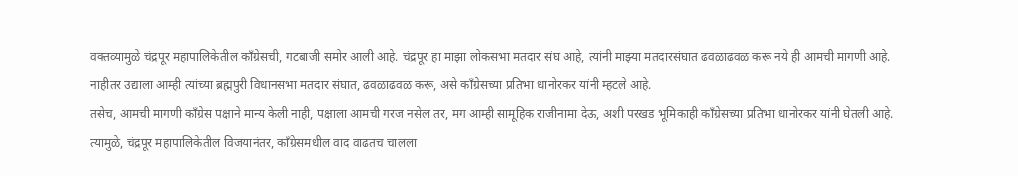वक्तव्यामुळे चंद्रपूर महापालिकेतील काँग्रेसची, गटबाजी समोर आली आहे. चंद्रपूर हा माझा लोकसभा मतदार संघ आहे, त्यांनी माझ्या मतदारसंघात ढवळाढवळ करू नये ही आमची मागणी आहे. नाहीतर उद्याला आम्ही त्यांच्या ब्रह्मपुरी विधानसभा मतदार संघात, ढवळाढवळ करू, असे काँग्रेसच्या प्रतिभा धानोरकर यांनी म्हटले आहे.
तसेच, आमची मागणी काँग्रेस पक्षाने मान्य केली नाही, पक्षाला आमची गरज नसेल तर, मग आम्ही सामूहिक राजीनामा देऊ, अशी परखड भूमिकाही काँग्रेसच्या प्रतिभा धानोरकर यांनी घेतली आहे. त्यामुळे, चंद्रपूर महापालिकेतील विजयानंतर, काँग्रेसमधील वाद वाढतच चालला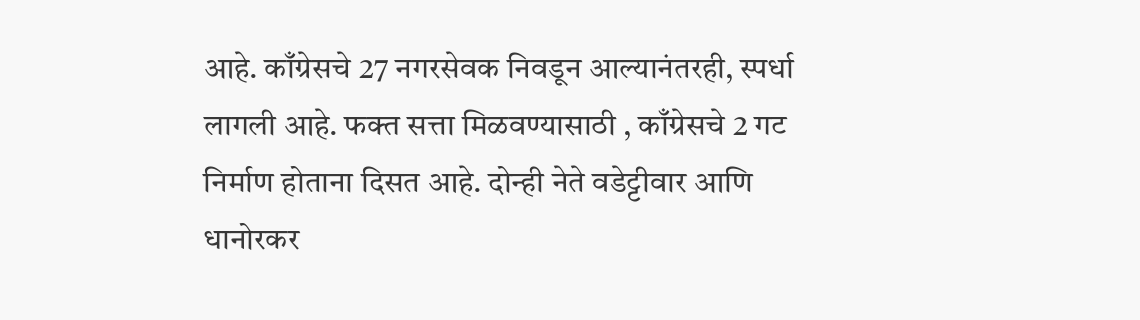आहे. काँग्रेसचे 27 नगरसेवक निवडून आल्यानंतरही, स्पर्धा लागली आहे. फक्त सत्ता मिळवण्यासाठी , काँग्रेसचे 2 गट निर्माण होताना दिसत आहे. दोन्ही नेते वडेट्टीवार आणि धानोरकर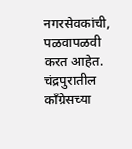नगरसेवकांची, पळवापळवी करत आहेत. चंद्रपुरातील काँग्रेसच्या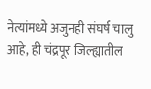नेत्यांमध्ये अजुनही संघर्ष चालु आहे, ही चंद्रपूर जिल्ह्यातील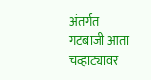अंतर्गत गटबाजी आता चव्हाट्यावर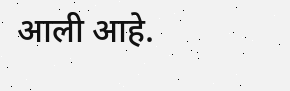आली आहे.